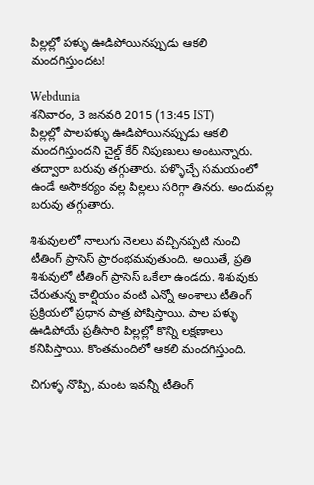పిల్లల్లో పళ్ళు ఊడిపోయినప్పుడు ఆకలి మందగిస్తుందట!

Webdunia
శనివారం, 3 జనవరి 2015 (13:45 IST)
పిల్లల్లో పాలపళ్ళు ఊడిపోయినప్పుడు ఆకలి మందగిస్తుందని చైల్డ్ కేర్ నిపుణులు అంటున్నారు. తద్వారా బరువు తగ్గుతారు. పళ్ళొచ్చే సమయంలో ఉండే అసౌకర్యం వల్ల పిల్లలు సరిగ్గా తినరు. అందువల్ల బరువు తగ్గుతారు.

శిశువులలో నాలుగు నెలలు వచ్చినప్పటి నుంచి టీతింగ్ ప్రాసెస్ ప్రారంభమవుతుంది. అయితే, ప్రతి శిశువులో టీతింగ్ ప్రాసెస్ ఒకేలా ఉండదు. శిశువుకు చేరుతున్న కాల్షియం వంటి ఎన్నో అంశాలు టీతింగ్ ప్రక్రియలో ప్రధాన పాత్ర పోషిస్తాయి. పాల పళ్ళు ఊడిపోయే ప్రతీసారి పిల్లల్లో కొన్ని లక్షణాలు కనిపిస్తాయి. కొంతమందిలో ఆకలి మందగిస్తుంది.

చిగుళ్ళ నొప్పి, మంట ఇవన్నీ టీతింగ్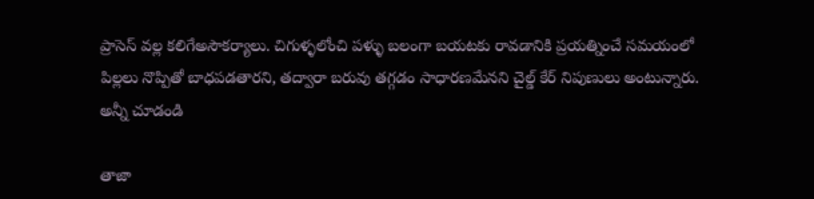ప్రాసెస్ వల్ల కలిగేఅసౌకర్యాలు. చిగుళ్ళలోంచి పళ్ళు బలంగా బయటకు రావడానికి ప్రయత్నించే సమయంలో పిల్లలు నొప్పితో బాధపడతారని, తద్వారా బరువు తగ్గడం సాధారణమేనని చైల్డ్ కేర్ నిపుణులు అంటున్నారు.
అన్నీ చూడండి

తాజా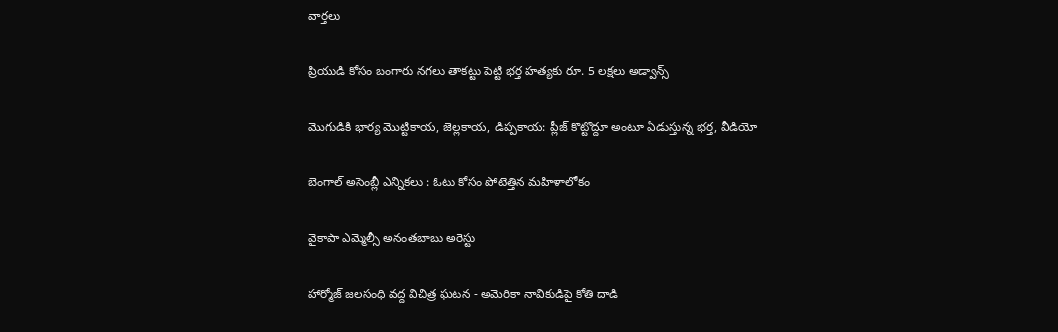వార్తలు

ప్రియుడి కోసం బంగారు నగలు తాకట్టు పెట్టి భర్త హత్యకు రూ. 5 లక్షలు అడ్వాన్స్

మొగుడికి భార్య మొట్టికాయ, జెల్లకాయ, డిప్పకాయ: ప్లీజ్ కొట్టొద్దూ అంటూ ఏడుస్తున్న భర్త, వీడియో

బెంగాల్ అసెంబ్లీ ఎన్నికలు : ఓటు కోసం పోటెత్తిన మహిళాలోకం

వైకాపా ఎమ్మెల్సీ అనంతబాబు అరెస్టు

హార్మోజ్ జలసంధి వద్ద విచిత్ర ఘటన - అమెరికా నావికుడిపై కోతి దాడి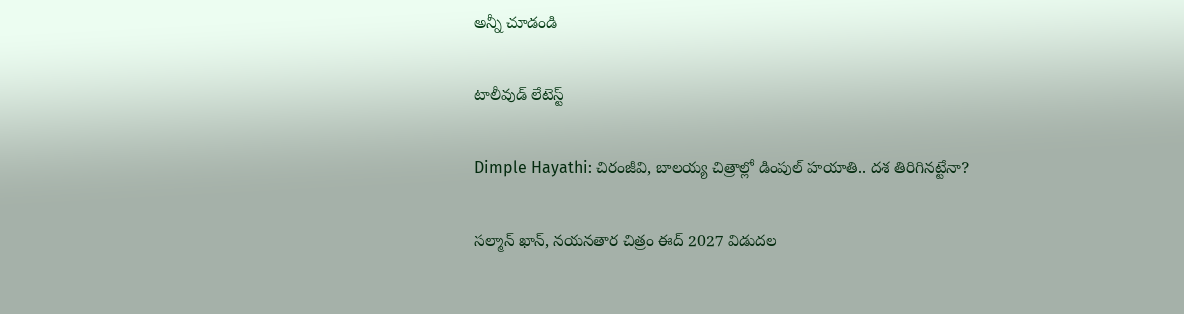అన్నీ చూడండి

టాలీవుడ్ లేటెస్ట్

Dimple Hayathi: చిరంజీవి, బాలయ్య చిత్రాల్లో డింపుల్ హయాతి.. దశ తిరిగినట్టేనా?

సల్మాన్ ఖాన్, నయనతార చిత్రం ఈద్ 2027 విడుదల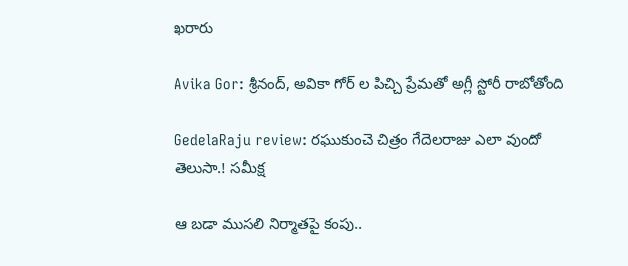ఖరారు

Avika Gor: శ్రీనంద్, అవికా గోర్ ల పిచ్చి ప్రేమతో అగ్లీ స్టోరీ రాబోతోంది

GedelaRaju review: రఘుకుంచె చిత్రం గేదెలరాజు ఎలా వుందో తెలుసా.! సమీక్ష

ఆ బడా ముసలి నిర్మాతపై కంపు..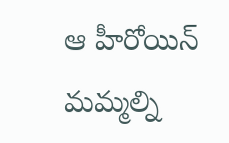ఆ హీరోయిన్ మమ్మల్ని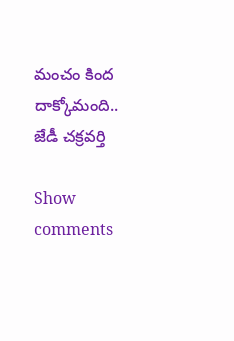మంచం కింద దాక్కోమంది.. జేడీ చక్రవర్తి

Show comments